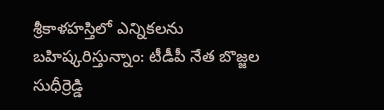శ్రీకాళహస్తిలో ఎన్నికలను బహిష్కరిస్తున్నాం: టీడీపీ నేత బొజ్జల సుధీర్రెడ్డి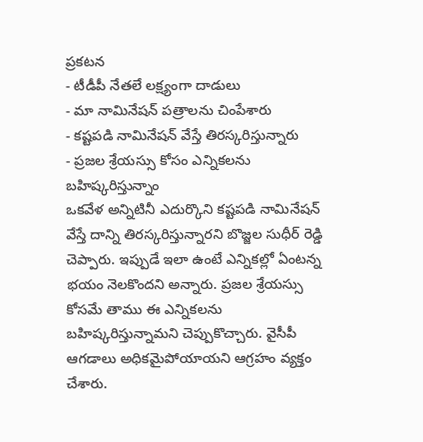ప్రకటన
- టీడీపీ నేతలే లక్ష్యంగా దాడులు
- మా నామినేషన్ పత్రాలను చింపేశారు
- కష్టపడి నామినేషన్ వేస్తే తిరస్కరిస్తున్నారు
- ప్రజల శ్రేయస్సు కోసం ఎన్నికలను బహిష్కరిస్తున్నాం
ఒకవేళ అన్నిటినీ ఎదుర్కొని కష్టపడి నామినేషన్ వేస్తే దాన్ని తిరస్కరిస్తున్నారని బొజ్జల సుధీర్ రెడ్డి చెప్పారు. ఇప్పుడే ఇలా ఉంటే ఎన్నికల్లో ఏంటన్న భయం నెలకొందని అన్నారు. ప్రజల శ్రేయస్సు కోసమే తాము ఈ ఎన్నికలను బహిష్కరిస్తున్నామని చెప్పుకొచ్చారు. వైసీపీ ఆగడాలు అధికమైపోయాయని ఆగ్రహం వ్యక్తం చేశారు.